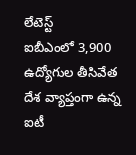లేటెస్ట్
ఐబీఎంలో 3,900 ఉద్యోగుల తీసివేత
దేశ వ్యాప్తంగా ఉన్న ఐటీ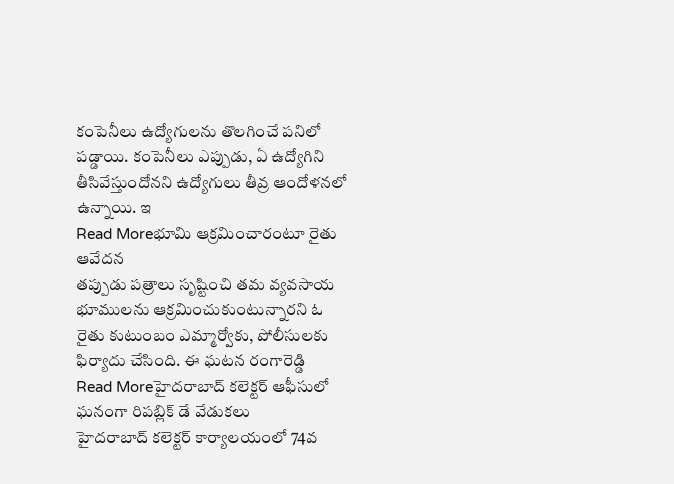కంపెనీలు ఉద్యోగులను తొలగించే పనిలో పడ్డాయి. కంపెనీలు ఎప్పుడు, ఏ ఉద్యోగిని తీసివేస్తుందోనని ఉద్యోగులు తీవ్ర ఆందోళనలో ఉన్నాయి. ఇ
Read Moreభూమి ఆక్రమించారంటూ రైతు ఆవేదన
తప్పుడు పత్రాలు సృష్టించి తమ వ్యవసాయ భూములను ఆక్రమించుకుంటున్నారని ఓ రైతు కుటుంబం ఎమ్మార్వోకు, పోలీసులకు ఫిర్యాదు చేసింది. ఈ ఘటన రంగారెడ్డి
Read Moreహైదరాబాద్ కలెక్టర్ ఆఫీసులో ఘనంగా రిపబ్లిక్ డే వేడుకలు
హైదరాబాద్ కలెక్టర్ కార్యాలయంలో 74వ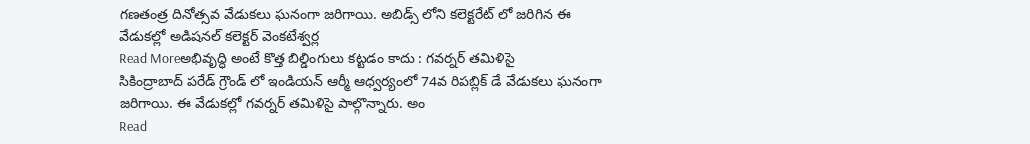గణతంత్ర దినోత్సవ వేడుకలు ఘనంగా జరిగాయి. అబిడ్స్ లోని కలెక్టరేట్ లో జరిగిన ఈ వేడుకల్లో అడిషనల్ కలెక్టర్ వెంకటేశ్వర్ల
Read Moreఅభివృద్ధి అంటే కొత్త బిల్డింగులు కట్టడం కాదు : గవర్నర్ తమిళిసై
సికింద్రాబాద్ పరేడ్ గ్రౌండ్ లో ఇండియన్ ఆర్మీ ఆధ్వర్యంలో 74వ రిపబ్లిక్ డే వేడుకలు ఘనంగా జరిగాయి. ఈ వేడుకల్లో గవర్నర్ తమిళిసై పాల్గొన్నారు. అం
Read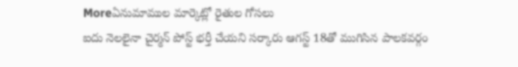Moreఏనుమాముల మార్కెట్లో రైతుల గోసలు
ఐదు నెలలైనా చైర్మన్ పోస్ట్ భర్తీ చేయని సర్కారు ఆగస్ట్ 18తో ముగిసిన పాలకవర్గం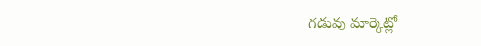గడువు మార్కెట్లో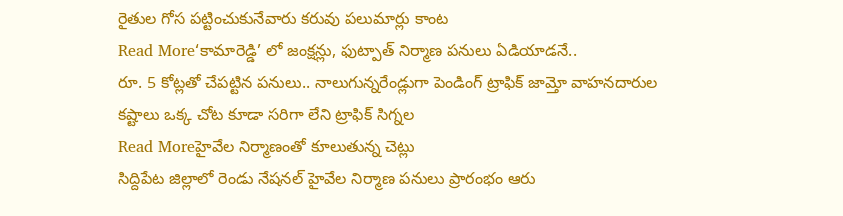రైతుల గోస పట్టించుకునేవారు కరువు పలుమార్లు కాంట
Read More‘కామారెడ్డి’ లో జంక్షన్లు, ఫుట్పాత్ నిర్మాణ పనులు ఏడియాడనే..
రూ. 5 కోట్లతో చేపట్టిన పనులు.. నాలుగున్నరేండ్లుగా పెండింగ్ ట్రాఫిక్ జామ్తో వాహనదారుల కష్టాలు ఒక్క చోట కూడా సరిగా లేని ట్రాఫిక్ సిగ్నల
Read Moreహైవేల నిర్మాణంతో కూలుతున్న చెట్లు
సిద్దిపేట జిల్లాలో రెండు నేషనల్ హైవేల నిర్మాణ పనులు ప్రారంభం ఆరు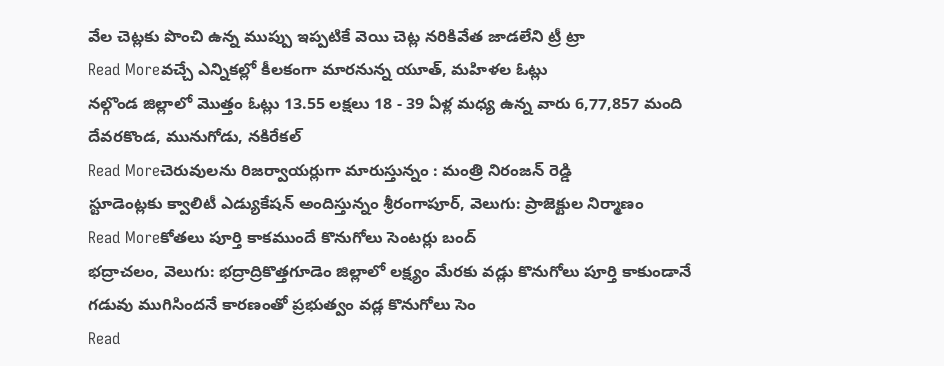వేల చెట్లకు పొంచి ఉన్న ముప్పు ఇప్పటికే వెయి చెట్ల నరికివేత జాడలేని ట్రీ ట్రా
Read Moreవచ్చే ఎన్నికల్లో కీలకంగా మారనున్న యూత్, మహిళల ఓట్లు
నల్గొండ జిల్లాలో మొత్తం ఓట్లు 13.55 లక్షలు 18 - 39 ఏళ్ల మధ్య ఉన్న వారు 6,77,857 మంది దేవరకొండ, మునుగోడు, నకిరేకల్
Read Moreచెరువులను రిజర్వాయర్లుగా మారుస్తున్నం : మంత్రి నిరంజన్ రెడ్డి
స్టూడెంట్లకు క్వాలిటీ ఎడ్యుకేషన్ అందిస్తున్నం శ్రీరంగాపూర్, వెలుగు: ప్రాజెక్టుల నిర్మాణం
Read Moreకోతలు పూర్తి కాకముందే కొనుగోలు సెంటర్లు బంద్
భద్రాచలం, వెలుగు: భద్రాద్రికొత్తగూడెం జిల్లాలో లక్ష్యం మేరకు వడ్లు కొనుగోలు పూర్తి కాకుండానే గడువు ముగిసిందనే కారణంతో ప్రభుత్వం వడ్ల కొనుగోలు సెం
Read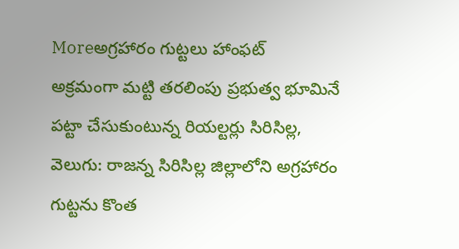Moreఅగ్రహారం గుట్టలు హాంఫట్
అక్రమంగా మట్టి తరలింపు ప్రభుత్వ భూమినే పట్టా చేసుకుంటున్న రియల్టర్లు సిరిసిల్ల, వెలుగు: రాజన్న సిరిసిల్ల జిల్లాలోని అగ్రహారం గుట్టను కొంత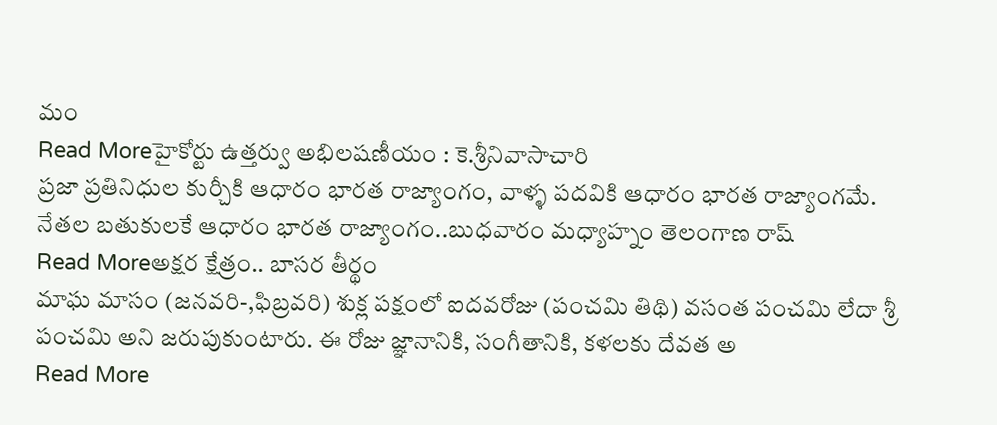మం
Read Moreహైకోర్టు ఉత్తర్వు అభిలషణీయం : కె.శ్రీనివాసాచారి
ప్రజా ప్రతినిధుల కుర్చీకి ఆధారం భారత రాజ్యాంగం, వాళ్ళ పదవికి ఆధారం భారత రాజ్యాంగమే. నేతల బతుకులకే ఆధారం భారత రాజ్యాంగం..బుధవారం మధ్యాహ్నం తెలంగాణ రాష్
Read Moreఅక్షర క్షేత్రం.. బాసర తీర్థం
మాఘ మాసం (జనవరి-,ఫిబ్రవరి) శుక్ల పక్షంలో ఐదవరోజు (పంచమి తిథి) వసంత పంచమి లేదా శ్రీ పంచమి అని జరుపుకుంటారు. ఈ రోజు జ్ఞానానికి, సంగీతానికి, కళలకు దేవత అ
Read More